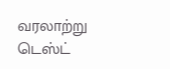வரலாற்று டெஸ்ட்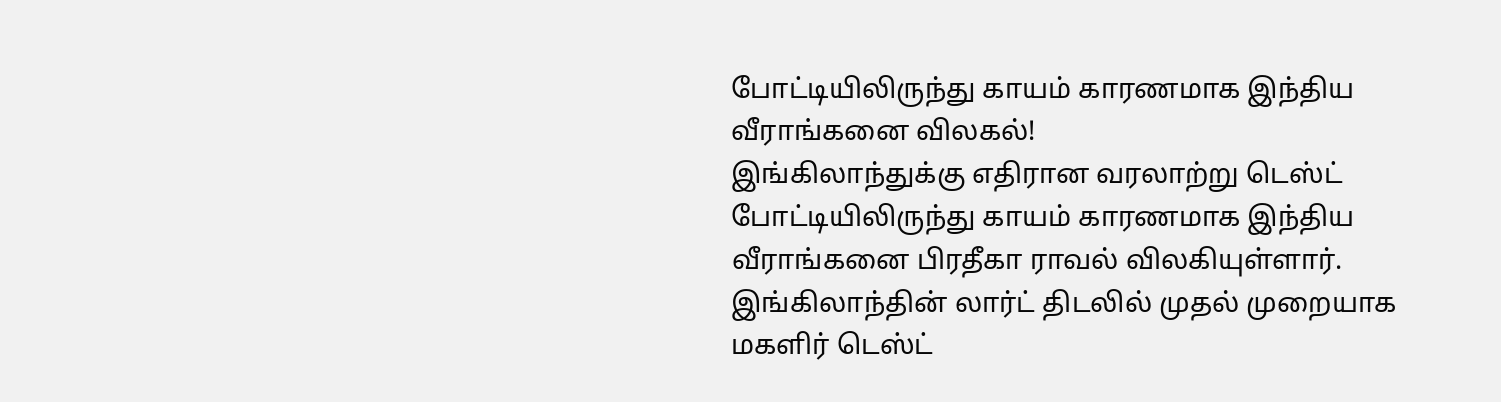போட்டியிலிருந்து காயம் காரணமாக இந்திய வீராங்கனை விலகல்!
இங்கிலாந்துக்கு எதிரான வரலாற்று டெஸ்ட் போட்டியிலிருந்து காயம் காரணமாக இந்திய வீராங்கனை பிரதீகா ராவல் விலகியுள்ளார். இங்கிலாந்தின் லார்ட் திடலில் முதல் முறையாக மகளிர் டெஸ்ட்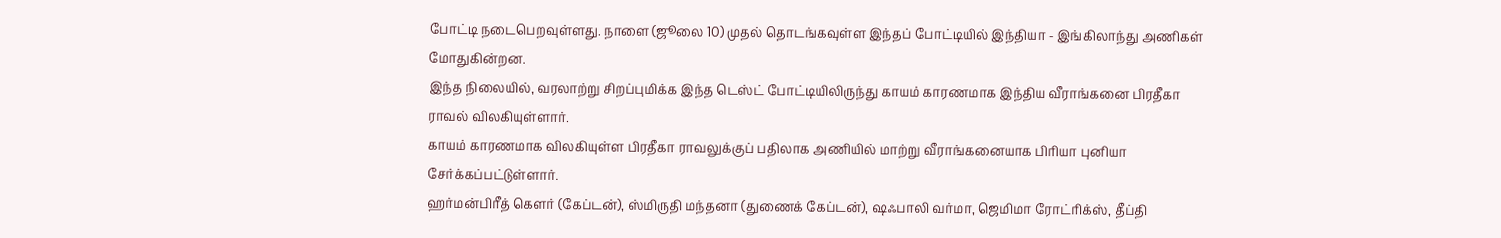போட்டி நடைபெறவுள்ளது. நாளை (ஜூலை 10) முதல் தொடங்கவுள்ள இந்தப் போட்டியில் இந்தியா - இங்கிலாந்து அணிகள் மோதுகின்றன.
இந்த நிலையில், வரலாற்று சிறப்புமிக்க இந்த டெஸ்ட் போட்டியிலிருந்து காயம் காரணமாக இந்திய வீராங்கனை பிரதீகா ராவல் விலகியுள்ளார்.
காயம் காரணமாக விலகியுள்ள பிரதீகா ராவலுக்குப் பதிலாக அணியில் மாற்று வீராங்கனையாக பிரியா புனியா சேர்க்கப்பட்டுள்ளார்.
ஹர்மன்பிரீத் கௌர் (கேப்டன்), ஸ்மிருதி மந்தனா (துணைக் கேப்டன்), ஷஃபாலி வர்மா, ஜெமிமா ரோட்ரிக்ஸ், தீப்தி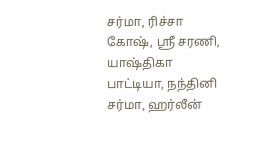சர்மா, ரிச்சா கோஷ், ஸ்ரீ சரணி, யாஷ்திகா பாட்டியா, நந்தினி சர்மா, ஹர்லீன்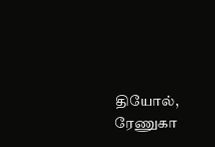தியோல், ரேணுகா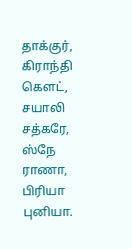தாக்குர், கிராந்தி கௌட், சயாலி சத்கரே, ஸ்நே ராணா, பிரியா புனியா.